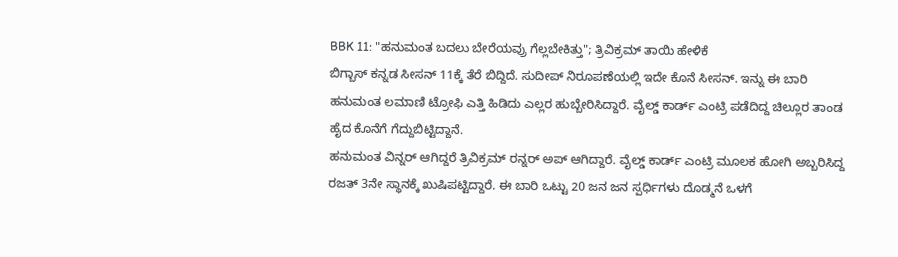BBK 11: "ಹನುಮಂತ ಬದಲು ಬೇರೆಯವ್ರು ಗೆಲ್ಲಬೇಕಿತ್ತು"; ತ್ರಿವಿಕ್ರಮ್ ತಾಯಿ ಹೇಳಿಕೆ
ಬಿಗ್ಬಾಸ್ ಕನ್ನಡ ಸೀಸನ್ 11ಕ್ಕೆ ತೆರೆ ಬಿದ್ದಿದೆ. ಸುದೀಪ್ ನಿರೂಪಣೆಯಲ್ಲಿ ಇದೇ ಕೊನೆ ಸೀಸನ್. ಇನ್ನು ಈ ಬಾರಿ ಹನುಮಂತ ಲಮಾಣಿ ಟ್ರೋಫಿ ಎತ್ತಿ ಹಿಡಿದು ಎಲ್ಲರ ಹುಬ್ಬೇರಿಸಿದ್ದಾರೆ. ವೈಲ್ಡ್ ಕಾರ್ಡ್ ಎಂಟ್ರಿ ಪಡೆದಿದ್ದ ಚಿಲ್ಲೂರ ತಾಂಡ ಹೈದ ಕೊನೆಗೆ ಗೆದ್ದುಬಿಟ್ಟಿದ್ದಾನೆ.
ಹನುಮಂತ ವಿನ್ನರ್ ಆಗಿದ್ದರೆ ತ್ರಿವಿಕ್ರಮ್ ರನ್ನರ್ ಅಪ್ ಆಗಿದ್ದಾರೆ. ವೈಲ್ಡ್ ಕಾರ್ಡ್ ಎಂಟ್ರಿ ಮೂಲಕ ಹೋಗಿ ಅಬ್ಬರಿಸಿದ್ದ ರಜತ್ 3ನೇ ಸ್ಥಾನಕ್ಕೆ ಖುಷಿಪಟ್ಟಿದ್ದಾರೆ. ಈ ಬಾರಿ ಒಟ್ಟು 20 ಜನ ಜನ ಸ್ಪರ್ಧಿಗಳು ದೊಡ್ಮನೆ ಒಳಗೆ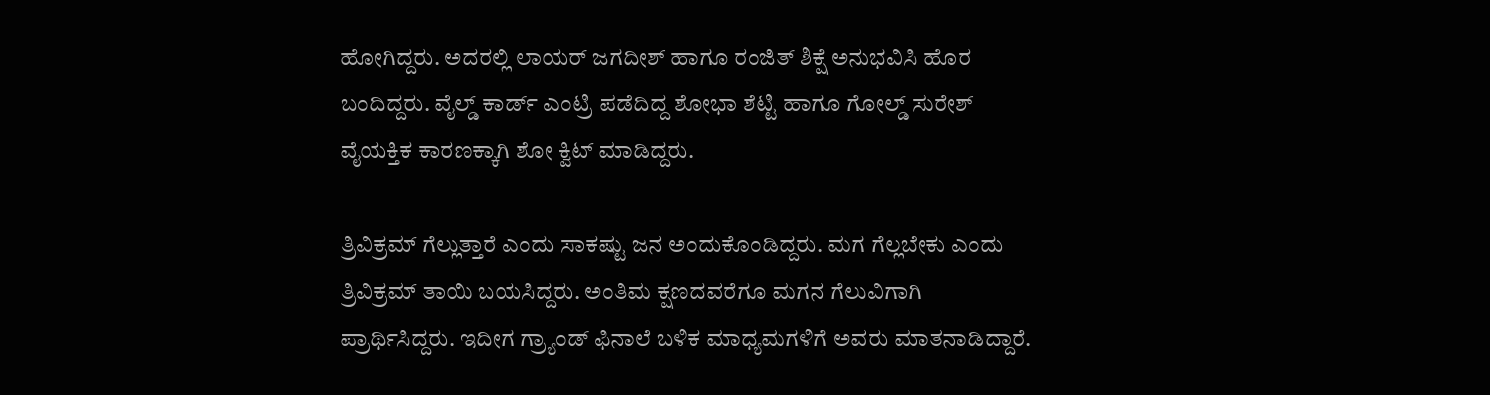ಹೋಗಿದ್ದರು. ಅದರಲ್ಲಿ ಲಾಯರ್ ಜಗದೀಶ್ ಹಾಗೂ ರಂಜಿತ್ ಶಿಕ್ಷೆ ಅನುಭವಿಸಿ ಹೊರ ಬಂದಿದ್ದರು. ವೈಲ್ಡ್ ಕಾರ್ಡ್ ಎಂಟ್ರಿ ಪಡೆದಿದ್ದ ಶೋಭಾ ಶೆಟ್ಟಿ ಹಾಗೂ ಗೋಲ್ಡ್ ಸುರೇಶ್ ವೈಯಕ್ತಿಕ ಕಾರಣಕ್ಕಾಗಿ ಶೋ ಕ್ವಿಟ್ ಮಾಡಿದ್ದರು.

ತ್ರಿವಿಕ್ರಮ್ ಗೆಲ್ಲುತ್ತಾರೆ ಎಂದು ಸಾಕಷ್ಟು ಜನ ಅಂದುಕೊಂಡಿದ್ದರು. ಮಗ ಗೆಲ್ಲಬೇಕು ಎಂದು ತ್ರಿವಿಕ್ರಮ್ ತಾಯಿ ಬಯಸಿದ್ದರು. ಅಂತಿಮ ಕ್ಷಣದವರೆಗೂ ಮಗನ ಗೆಲುವಿಗಾಗಿ ಪ್ರಾರ್ಥಿಸಿದ್ದರು. ಇದೀಗ ಗ್ರ್ಯಾಂಡ್ ಫಿನಾಲೆ ಬಳಿಕ ಮಾಧ್ಯಮಗಳಿಗೆ ಅವರು ಮಾತನಾಡಿದ್ದಾರೆ.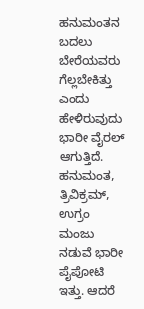ಹನುಮಂತನ ಬದಲು ಬೇರೆಯವರು ಗೆಲ್ಲಬೇಕಿತ್ತು ಎಂದು ಹೇಳಿರುವುದು ಭಾರೀ ವೈರಲ್ ಆಗುತ್ತಿದೆ.
ಹನುಮಂತ, ತ್ರಿವಿಕ್ರಮ್, ಉಗ್ರಂ ಮಂಜು ನಡುವೆ ಭಾರೀ ಪೈಪೋಟಿ ಇತ್ತು. ಆದರೆ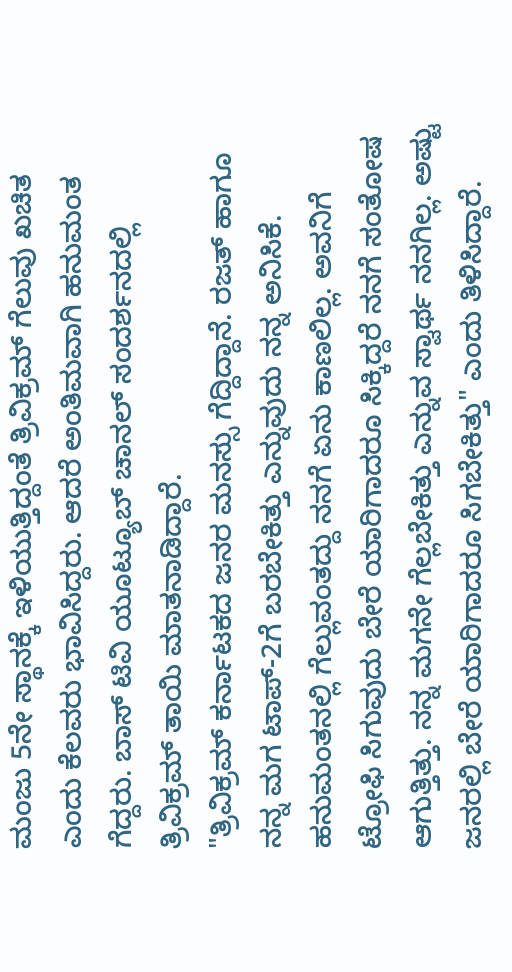ಮಂಜು 5ನೇ ಸ್ಥಾನಕ್ಕೆ ಇಳಿಯುತ್ತಿದ್ದಂತೆ ತ್ರಿವಿಕ್ರಮ್ ಗೆಲುವು ಖಚಿತ ಎಂದು ಕೆಲವರು ಭಾವಿಸಿದ್ದರು. ಆದರೆ ಅಂತಿಮವಾಗಿ ಹನುಮಂತ ಗೆದ್ದರು. ಬಾಸ್ ಟಿವಿ ಯೂಟ್ಯೂಬ್ ಚಾನಲ್ ಸಂದರ್ಶನದಲ್ಲಿ ತ್ರಿವಿಕ್ರಮ್ ತಾಯಿ ಮಾತನಾಡಿದ್ದಾರೆ.
"ತ್ರಿವಿಕ್ರಮ್ ಕರ್ನಾಟಕದ ಜನರ ಮನಸ್ಸು ಗೆದ್ದಿದ್ದಾನೆ. ರಜತ್ ಹಾಗೂ ನನ್ನ ಮಗ ಟಾಪ್-2ಗೆ ಬರಬೇಕಿತ್ತು ಎನ್ನುವುದು ನನ್ನ ಅನಿಸಿಕೆ. ಹನುಮಂತನಲ್ಲಿ ಗೆಲ್ಲುವಂತದ್ದು ನನಗೆ ಏನು ಕಾಣಲಿಲ್ಲ. ಅವನಿಗೆ ಟ್ರೋಫಿ ಸಿಗುವುದು ಬೇರೆ ಯಾರಿಗಾದರೂ ಸಿಕ್ಕಿದ್ದರೆ ನನಗೆ ಸಂತೋಷ ಆಗುತ್ತಿತ್ತು. ನನ್ನ ಮಗನೇ ಗೆಲ್ಲಬೇಕಿತ್ತು ಎನ್ನುವ ಸ್ವಾರ್ಥ ನನಗಿಲ್ಲ. ಅಷ್ಟು ಜನರಲ್ಲಿ ಬೇರೆ ಯಾರಿಗಾದರೂ ಸಿಗಬೇಕಿತ್ತು" ಎಂದು ತಿಳಿಸಿದ್ದಾರೆ.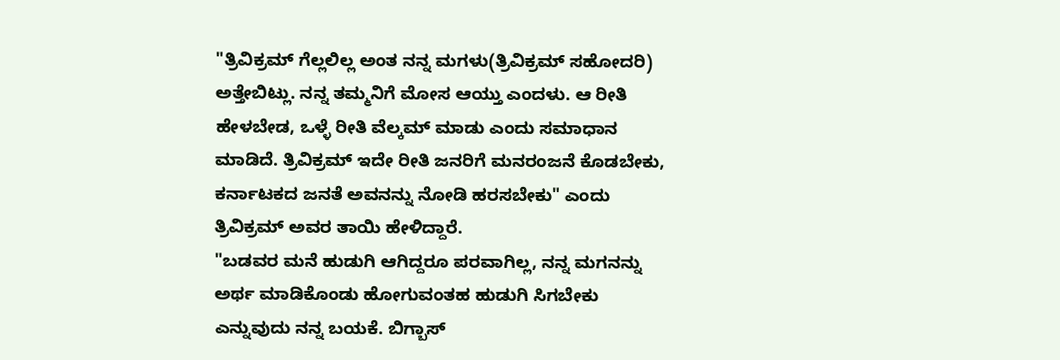"ತ್ರಿವಿಕ್ರಮ್ ಗೆಲ್ಲಲಿಲ್ಲ ಅಂತ ನನ್ನ ಮಗಳು(ತ್ರಿವಿಕ್ರಮ್ ಸಹೋದರಿ) ಅತ್ತೇಬಿಟ್ಲು. ನನ್ನ ತಮ್ಮನಿಗೆ ಮೋಸ ಆಯ್ತು ಎಂದಳು. ಆ ರೀತಿ ಹೇಳಬೇಡ, ಒಳ್ಳೆ ರೀತಿ ವೆಲ್ಕಮ್ ಮಾಡು ಎಂದು ಸಮಾಧಾನ ಮಾಡಿದೆ. ತ್ರಿವಿಕ್ರಮ್ ಇದೇ ರೀತಿ ಜನರಿಗೆ ಮನರಂಜನೆ ಕೊಡಬೇಕು, ಕರ್ನಾಟಕದ ಜನತೆ ಅವನನ್ನು ನೋಡಿ ಹರಸಬೇಕು" ಎಂದು ತ್ರಿವಿಕ್ರಮ್ ಅವರ ತಾಯಿ ಹೇಳಿದ್ದಾರೆ.
"ಬಡವರ ಮನೆ ಹುಡುಗಿ ಆಗಿದ್ದರೂ ಪರವಾಗಿಲ್ಲ, ನನ್ನ ಮಗನನ್ನು ಅರ್ಥ ಮಾಡಿಕೊಂಡು ಹೋಗುವಂತಹ ಹುಡುಗಿ ಸಿಗಬೇಕು ಎನ್ನುವುದು ನನ್ನ ಬಯಕೆ. ಬಿಗ್ಬಾಸ್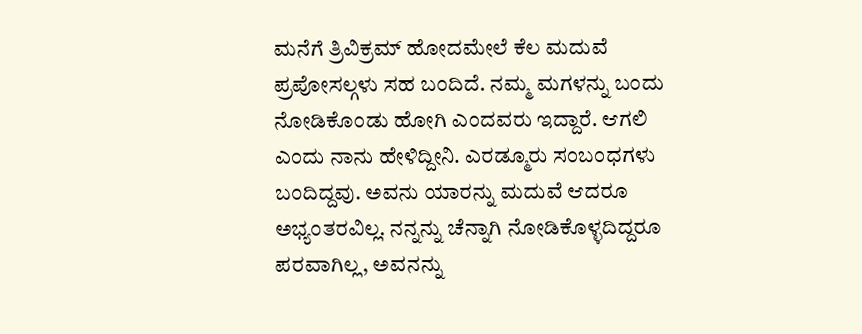ಮನೆಗೆ ತ್ರಿವಿಕ್ರಮ್ ಹೋದಮೇಲೆ ಕೆಲ ಮದುವೆ ಪ್ರಪೋಸಲ್ಗಳು ಸಹ ಬಂದಿದೆ. ನಮ್ಮ ಮಗಳನ್ನು ಬಂದು ನೋಡಿಕೊಂಡು ಹೋಗಿ ಎಂದವರು ಇದ್ದಾರೆ. ಆಗಲಿ ಎಂದು ನಾನು ಹೇಳಿದ್ದೀನಿ. ಎರಡ್ಮೂರು ಸಂಬಂಧಗಳು ಬಂದಿದ್ದವು. ಅವನು ಯಾರನ್ನು ಮದುವೆ ಆದರೂ ಅಭ್ಯಂತರವಿಲ್ಲ. ನನ್ನನ್ನು ಚೆನ್ನಾಗಿ ನೋಡಿಕೊಳ್ಳದಿದ್ದರೂ ಪರವಾಗಿಲ್ಲ, ಅವನನ್ನು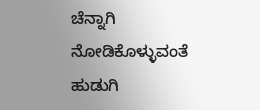ಚೆನ್ನಾಗಿ ನೋಡಿಕೊಳ್ಳುವಂತೆ ಹುಡುಗಿ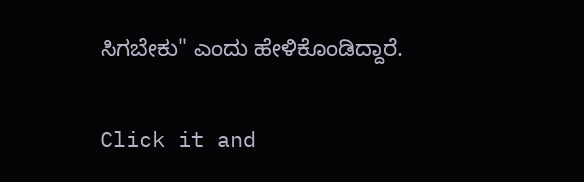ಸಿಗಬೇಕು" ಎಂದು ಹೇಳಿಕೊಂಡಿದ್ದಾರೆ.


Click it and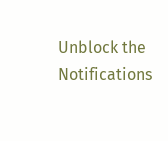Unblock the Notifications